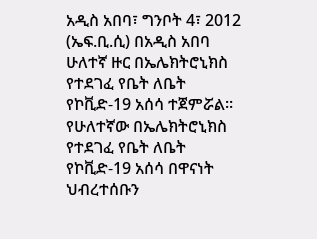አዲስ አበባ፣ ግንቦት 4፣ 2012 (ኤፍ.ቢ.ሲ) በአዲስ አበባ ሁለተኛ ዙር በኤሌክትሮኒክስ የተደገፈ የቤት ለቤት የኮቪድ-19 አሰሳ ተጀምሯል።
የሁለተኛው በኤሌክትሮኒክስ የተደገፈ የቤት ለቤት የኮቪድ-19 አሰሳ በዋናነት ህብረተሰቡን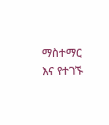ማስተማር እና የተገኙ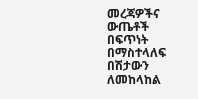መረጃዎችና ውጤቶች በፍጥነት በማስተላለፍ በሽታውን ለመከላከል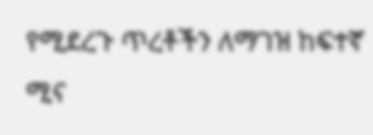የሚደረጉ ጥረቶችን ለማገዝ ከፍተኛ ሚና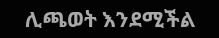ሊጫወት እንደሚችል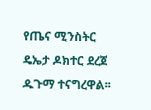የጤና ሚንስትር ዴኤታ ዶክተር ደረጀ ዱጉማ ተናግረዋል፡፡